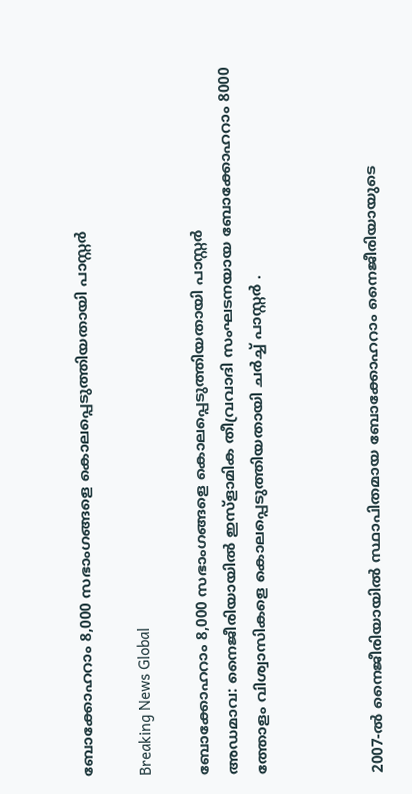ബോക്കോഹറാം 8,000 സഭാംഗങ്ങളെ കൊലപ്പെടുത്തിയതായി പാസ്റ്റര്‍

Breaking News Global

ബോക്കോഹറാം 8,000 സഭാംഗങ്ങളെ കൊലപ്പെടുത്തിയതായി പാസ്റ്റര്‍
അഡമാവ: നൈജീരിയായില്‍ ഇസ്ളാമിക തീവ്രവാദി സംഘടനയായ ബോക്കോഹറാം 8000 ത്തോളം വിശ്വാസികളെ കൊലപ്പെടുത്തിയതായി ചര്‍ച്ച് പാസ്റ്റര്‍ ‍.



2007-ല്‍ നൈജീരിയായില്‍ സ്ഥാപിതമായ ബോക്കോഹറാം നൈജീരിയായുടെ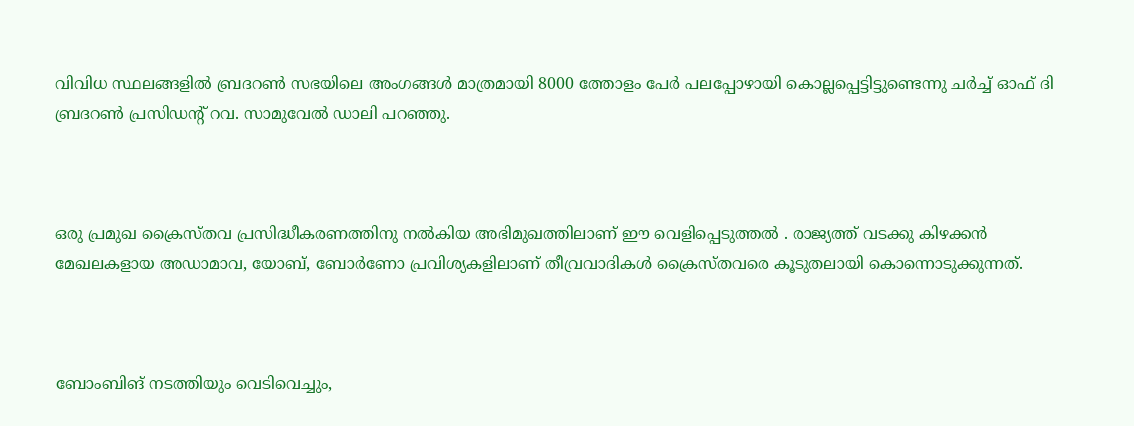വിവിധ സ്ഥലങ്ങളില്‍ ബ്രദറണ്‍ സഭയിലെ അംഗങ്ങള്‍ മാത്രമായി 8000 ത്തോളം പേര്‍ പലപ്പോഴായി കൊല്ലപ്പെട്ടിട്ടുണ്ടെന്നു ചര്‍ച്ച് ഓഫ് ദി ബ്രദറണ്‍ പ്രസിഡന്റ് റവ. സാമുവേല്‍ ഡാലി പറഞ്ഞു.



ഒരു പ്രമുഖ ക്രൈസ്തവ പ്രസിദ്ധീകരണത്തിനു നല്‍കിയ അഭിമുഖത്തിലാണ് ഈ വെളിപ്പെടുത്തല്‍ ‍. രാജ്യത്ത് വടക്കു കിഴക്കന്‍ മേഖലകളായ അഡാമാവ, യോബ്, ബോര്‍ണോ പ്രവിശ്യകളിലാണ് തീവ്രവാദികള്‍ ക്രൈസ്തവരെ കൂടുതലായി കൊന്നൊടുക്കുന്നത്.



ബോംബിങ് നടത്തിയും വെടിവെച്ചും,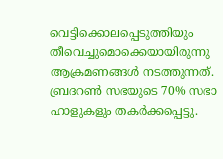വെട്ടിക്കൊലപ്പെടുത്തിയും തീവെച്ചുമൊക്കെയായിരുന്നു ആക്രമണങ്ങള്‍ നടത്തുന്നത്. ബ്രദറണ്‍ സഭയുടെ 70% സഭാ ഹാളുകളും തകര്‍ക്കപ്പെട്ടു.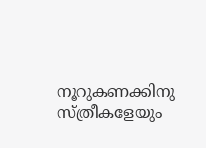നൂറുകണക്കിനു സ്ത്രീകളേയും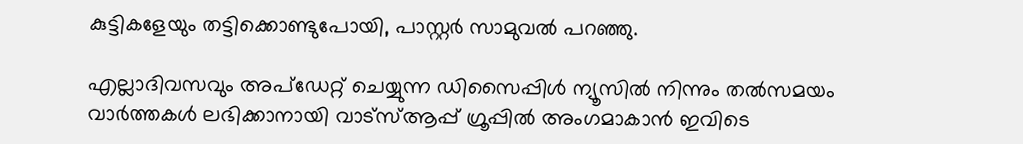കുട്ടികളേയും തട്ടിക്കൊണ്ടുപോയി, പാസ്റ്റര്‍ സാമുവല്‍ പറഞ്ഞു.

എല്ലാദിവസവും അപ്ഡേറ്റ് ചെയ്യുന്ന ഡിസൈപ്പിൾ ന്യൂസിൽ നിന്നും തൽസമയം വാർത്തകൾ ലഭിക്കാനായി വാട്സ്ആപ്പ് ഗ്രൂപ്പിൽ അംഗമാകാൻ ഇവിടെ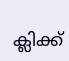ക്ലിക്ക്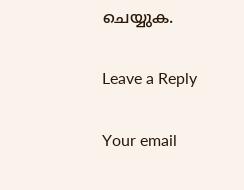ചെയ്യുക.

Leave a Reply

Your email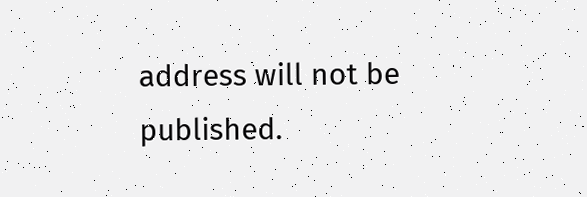address will not be published.